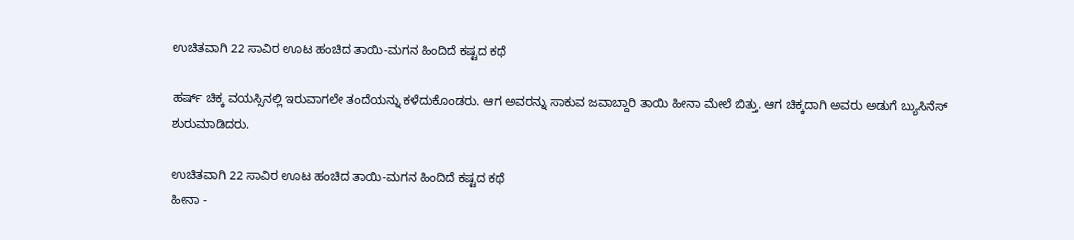ಉಚಿತವಾಗಿ 22 ಸಾವಿರ ಊಟ ಹಂಚಿದ ತಾಯಿ-ಮಗನ ಹಿಂದಿದೆ ಕಷ್ಟದ ಕಥೆ

ಹರ್ಷ್ ಚಿಕ್ಕ ವಯಸ್ಸಿನಲ್ಲಿ ಇರುವಾಗಲೇ ತಂದೆಯನ್ನು ಕಳೆದುಕೊಂಡರು. ಆಗ ಅವರನ್ನು ಸಾಕುವ ಜವಾಬ್ದಾರಿ ತಾಯಿ ಹೀನಾ ಮೇಲೆ ಬಿತ್ತು. ಆಗ ಚಿಕ್ಕದಾಗಿ ಅವರು ಅಡುಗೆ ಬ್ಯುಸಿನೆಸ್ ಶುರುಮಾಡಿದರು.

ಉಚಿತವಾಗಿ 22 ಸಾವಿರ ಊಟ ಹಂಚಿದ ತಾಯಿ-ಮಗನ ಹಿಂದಿದೆ ಕಷ್ಟದ ಕಥೆ
ಹೀನಾ -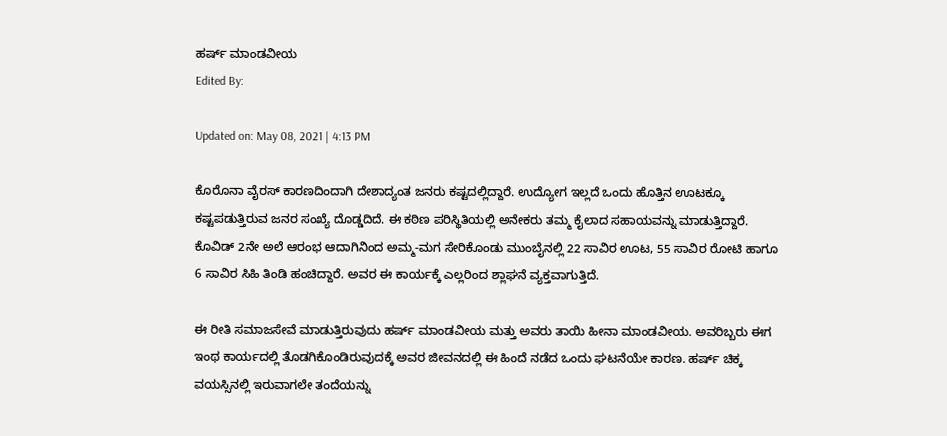ಹರ್ಷ್ ಮಾಂಡವೀಯ
Edited By:

Updated on: May 08, 2021 | 4:13 PM

ಕೊರೊನಾ ವೈರಸ್ ಕಾರಣದಿಂದಾಗಿ ದೇಶಾದ್ಯಂತ ಜನರು ಕಷ್ಟದಲ್ಲಿದ್ದಾರೆ. ಉದ್ಯೋಗ ಇಲ್ಲದೆ ಒಂದು ಹೊತ್ತಿನ ಊಟಕ್ಕೂ ಕಷ್ಟಪಡುತ್ತಿರುವ ಜನರ ಸಂಖ್ಯೆ ದೊಡ್ಡದಿದೆ. ಈ ಕಠಿಣ ಪರಿಸ್ಥಿತಿಯಲ್ಲಿ ಅನೇಕರು ತಮ್ಮ ಕೈಲಾದ ಸಹಾಯವನ್ನು ಮಾಡುತ್ತಿದ್ದಾರೆ. ಕೊವಿಡ್ 2ನೇ ಅಲೆ ಆರಂಭ ಆದಾಗಿನಿಂದ ಅಮ್ಮ-ಮಗ ಸೇರಿಕೊಂಡು ಮುಂಬೈನಲ್ಲಿ 22 ಸಾವಿರ ಊಟ, 55 ಸಾವಿರ ರೋಟಿ ಹಾಗೂ 6 ಸಾವಿರ ಸಿಹಿ ತಿಂಡಿ ಹಂಚಿದ್ದಾರೆ. ಅವರ ಈ ಕಾರ್ಯಕ್ಕೆ ಎಲ್ಲರಿಂದ ಶ್ಲಾಘನೆ ವ್ಯಕ್ತವಾಗುತ್ತಿದೆ.

ಈ ರೀತಿ ಸಮಾಜಸೇವೆ ಮಾಡುತ್ತಿರುವುದು ಹರ್ಷ್ ಮಾಂಡವೀಯ ಮತ್ತು ಅವರು ತಾಯಿ ಹೀನಾ ಮಾಂಡವೀಯ. ಅವರಿಬ್ಬರು ಈಗ ಇಂಥ ಕಾರ್ಯದಲ್ಲಿ ತೊಡಗಿಕೊಂಡಿರುವುದಕ್ಕೆ ಅವರ ಜೀವನದಲ್ಲಿ ಈ ಹಿಂದೆ ನಡೆದ ಒಂದು ಘಟನೆಯೇ ಕಾರಣ. ಹರ್ಷ್ ಚಿಕ್ಕ ವಯಸ್ಸಿನಲ್ಲಿ ಇರುವಾಗಲೇ ತಂದೆಯನ್ನು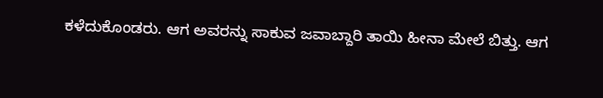ಕಳೆದುಕೊಂಡರು. ಆಗ ಅವರನ್ನು ಸಾಕುವ ಜವಾಬ್ದಾರಿ ತಾಯಿ ಹೀನಾ ಮೇಲೆ ಬಿತ್ತು. ಆಗ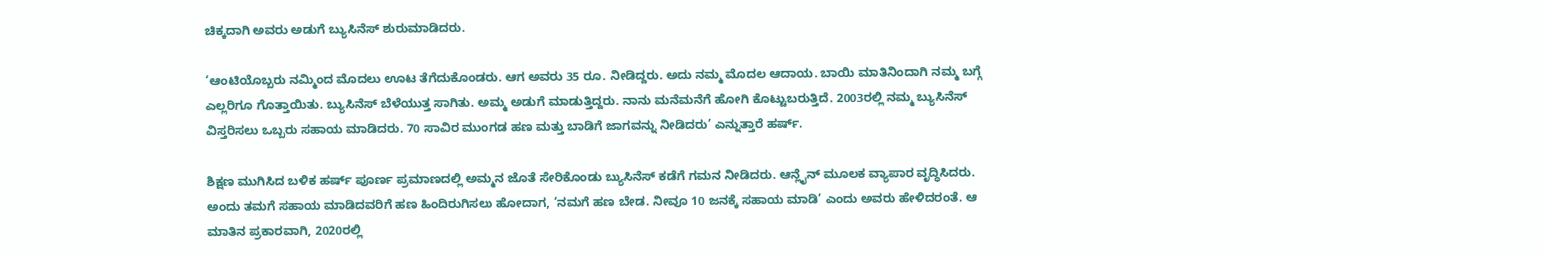ಚಿಕ್ಕದಾಗಿ ಅವರು ಅಡುಗೆ ಬ್ಯುಸಿನೆಸ್ ಶುರುಮಾಡಿದರು.

‘ಆಂಟಿಯೊಬ್ಬರು ನಮ್ಮಿಂದ ಮೊದಲು ಊಟ ತೆಗೆದುಕೊಂಡರು. ಆಗ ಅವರು 35 ರೂ. ನೀಡಿದ್ದರು. ಅದು ನಮ್ಮ ಮೊದಲ ಆದಾಯ. ಬಾಯಿ ಮಾತಿನಿಂದಾಗಿ ನಮ್ಮ ಬಗ್ಗೆ ಎಲ್ಲರಿಗೂ ಗೊತ್ತಾಯಿತು. ಬ್ಯುಸಿನೆಸ್ ಬೆಳೆಯುತ್ತ ಸಾಗಿತು. ಅಮ್ಮ ಅಡುಗೆ ಮಾಡುತ್ತಿದ್ದರು. ನಾನು ಮನೆಮನೆಗೆ ಹೋಗಿ ಕೊಟ್ಟುಬರುತ್ತಿದೆ. 2003ರಲ್ಲಿ ನಮ್ಮ ಬ್ಯುಸಿನೆಸ್ ವಿಸ್ತರಿಸಲು ಒಬ್ಬರು ಸಹಾಯ ಮಾಡಿದರು. 70 ಸಾವಿರ ಮುಂಗಡ ಹಣ ಮತ್ತು ಬಾಡಿಗೆ ಜಾಗವನ್ನು ನೀಡಿದರು’ ಎನ್ನುತ್ತಾರೆ ಹರ್ಷ್.

ಶಿಕ್ಷಣ ಮುಗಿಸಿದ ಬಳಿಕ ಹರ್ಷ್ ಪೂರ್ಣ ಪ್ರಮಾಣದಲ್ಲಿ ಅಮ್ಮನ ಜೊತೆ ಸೇರಿಕೊಂಡು ಬ್ಯುಸಿನೆಸ್ ಕಡೆಗೆ ಗಮನ ನೀಡಿದರು. ಆನ್ಲೈನ್ ಮೂಲಕ ವ್ಯಾಪಾರ ವೃದ್ಧಿಸಿದರು. ಅಂದು ತಮಗೆ ಸಹಾಯ ಮಾಡಿದವರಿಗೆ ಹಣ ಹಿಂದಿರುಗಿಸಲು ಹೋದಾಗ, ‘ನಮಗೆ ಹಣ ಬೇಡ. ನೀವೂ 10 ಜನಕ್ಕೆ ಸಹಾಯ ಮಾಡಿ’ ಎಂದು ಅವರು ಹೇಳಿದರಂತೆ. ಆ ಮಾತಿನ ಪ್ರಕಾರವಾಗಿ, 2020ರಲ್ಲಿ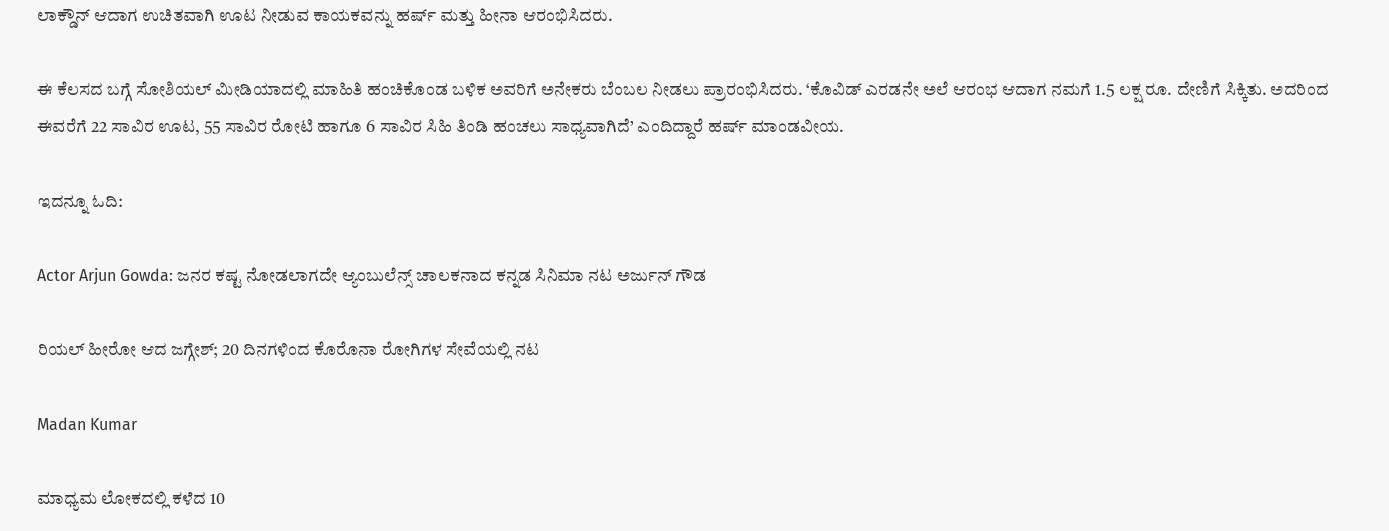ಲಾಕ್ಡೌನ್ ಆದಾಗ ಉಚಿತವಾಗಿ ಊಟ ನೀಡುವ ಕಾಯಕವನ್ನು ಹರ್ಷ್ ಮತ್ತು ಹೀನಾ ಆರಂಭಿಸಿದರು.

ಈ ಕೆಲಸದ ಬಗ್ಗೆ ಸೋಶಿಯಲ್ ಮೀಡಿಯಾದಲ್ಲಿ ಮಾಹಿತಿ ಹಂಚಿಕೊಂಡ ಬಳಿಕ ಅವರಿಗೆ ಅನೇಕರು ಬೆಂಬಲ ನೀಡಲು ಪ್ರಾರಂಭಿಸಿದರು. ‘ಕೊವಿಡ್ ಎರಡನೇ ಅಲೆ ಆರಂಭ ಆದಾಗ ನಮಗೆ 1.5 ಲಕ್ಷ ರೂ. ದೇಣಿಗೆ ಸಿಕ್ಕಿತು. ಅದರಿಂದ ಈವರೆಗೆ 22 ಸಾವಿರ ಊಟ, 55 ಸಾವಿರ ರೋಟಿ ಹಾಗೂ 6 ಸಾವಿರ ಸಿಹಿ ತಿಂಡಿ ಹಂಚಲು ಸಾಧ್ಯವಾಗಿದೆ’ ಎಂದಿದ್ದಾರೆ ಹರ್ಷ್ ಮಾಂಡವೀಯ.

ಇದನ್ನೂ ಓದಿ:

Actor Arjun Gowda: ಜನರ ಕಷ್ಟ ನೋಡಲಾಗದೇ ಆ್ಯಂಬುಲೆನ್ಸ್ ಚಾಲಕನಾದ ಕನ್ನಡ ಸಿನಿಮಾ ನಟ ಅರ್ಜುನ್ ಗೌಡ

ರಿಯಲ್ ಹೀರೋ ಆದ ಜಗ್ಗೇಶ್; 20 ದಿನಗಳಿಂದ ಕೊರೊನಾ ರೋಗಿಗಳ ಸೇವೆಯಲ್ಲಿ ನಟ

Madan Kumar

ಮಾಧ್ಯಮ ಲೋಕದಲ್ಲಿ ಕಳೆದ 10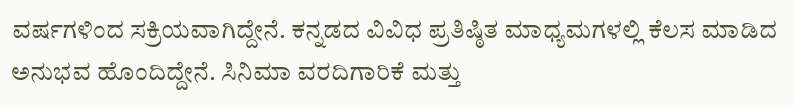ವರ್ಷಗಳಿಂದ ಸಕ್ರಿಯವಾಗಿದ್ದೇನೆ. ಕನ್ನಡದ ವಿವಿಧ ಪ್ರತಿಷ್ಠಿತ ಮಾಧ್ಯಮಗಳಲ್ಲಿ ಕೆಲಸ ಮಾಡಿದ ಅನುಭವ ಹೊಂದಿದ್ದೇನೆ. ಸಿನಿಮಾ ವರದಿಗಾರಿಕೆ ಮತ್ತು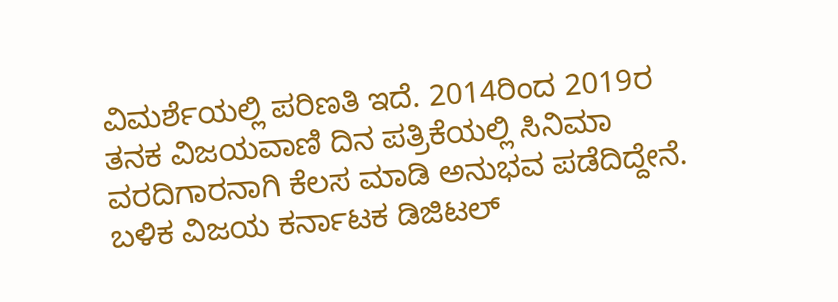ವಿಮರ್ಶೆಯಲ್ಲಿ ಪರಿಣತಿ ಇದೆ. 2014ರಿಂದ 2019ರ ತನಕ ವಿಜಯವಾಣಿ ದಿನ ಪತ್ರಿಕೆಯಲ್ಲಿ ಸಿನಿಮಾ ವರದಿಗಾರನಾಗಿ ಕೆಲಸ ಮಾಡಿ ಅನುಭವ ಪಡೆದಿದ್ದೇನೆ. ಬಳಿಕ ವಿಜಯ ಕರ್ನಾಟಕ ಡಿಜಿಟಲ್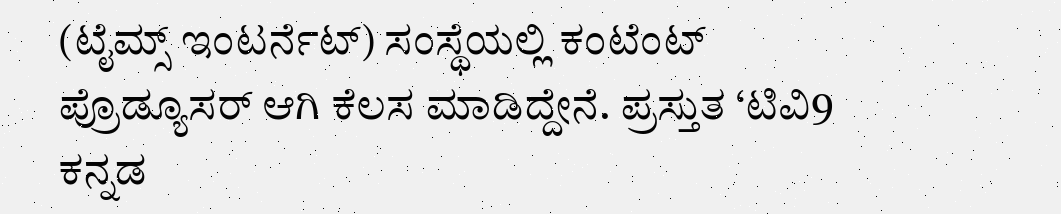(ಟೈಮ್ಸ್ ಇಂಟರ್ನೆಟ್) ಸಂಸ್ಥೆಯಲ್ಲಿ ಕಂಟೆಂಟ್ ಪ್ರೊಡ್ಯೂಸರ್ ಆಗಿ ಕೆಲಸ ಮಾಡಿದ್ದೇನೆ. ಪ್ರಸ್ತುತ ‘ಟಿವಿ9 ಕನ್ನಡ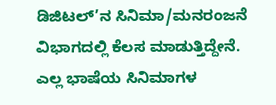ಡಿಜಿಟಲ್’ನ ಸಿನಿಮಾ/ಮನರಂಜನೆ ವಿಭಾಗದಲ್ಲಿ ಕೆಲಸ ಮಾಡುತ್ತಿದ್ದೇನೆ. ಎಲ್ಲ ಭಾಷೆಯ ಸಿನಿಮಾಗಳ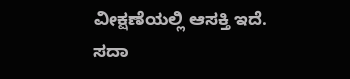ವೀಕ್ಷಣೆಯಲ್ಲಿ ಆಸಕ್ತಿ ಇದೆ. ಸದಾ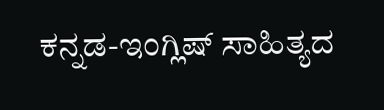ಕನ್ನಡ-ಇಂಗ್ಲಿಷ್ ಸಾಹಿತ್ಯದ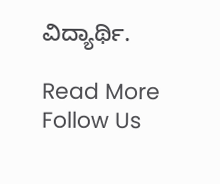ವಿದ್ಯಾರ್ಥಿ.

Read More
Follow Us